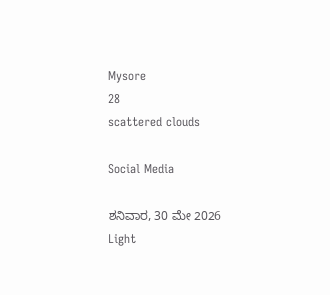Mysore
28
scattered clouds

Social Media

ಶನಿವಾರ, 30 ಮೇ 2026
Light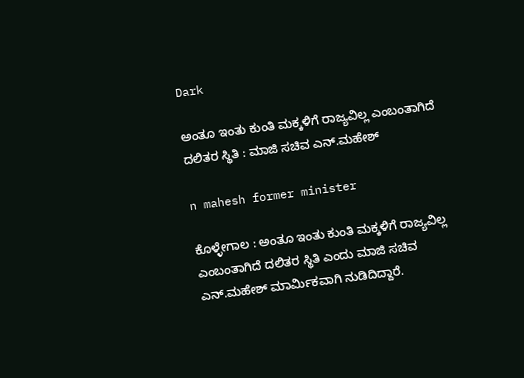Dark

ಅಂತೂ ಇಂತು ಕುಂತಿ ಮಕ್ಕಳಿಗೆ ರಾಜ್ಯವಿಲ್ಲ ಎಂಬಂತಾಗಿದೆ ದಲಿತರ ಸ್ಥಿತಿ : ಮಾಜಿ ಸಚಿವ ಎನ್.ಮಹೇಶ್‌

n mahesh former minister

ಕೊಳ್ಳೇಗಾಲ : ಅಂತೂ ಇಂತು ಕುಂತಿ ಮಕ್ಕಳಿಗೆ ರಾಜ್ಯವಿಲ್ಲ ಎಂಬಂತಾಗಿದೆ ದಲಿತರ ಸ್ಥಿತಿ ಎಂದು ಮಾಜಿ ಸಚಿವ ಎನ್‌.ಮಹೇಶ್‌ ಮಾರ್ಮಿಕವಾಗಿ ನುಡಿದಿದ್ದಾರೆ.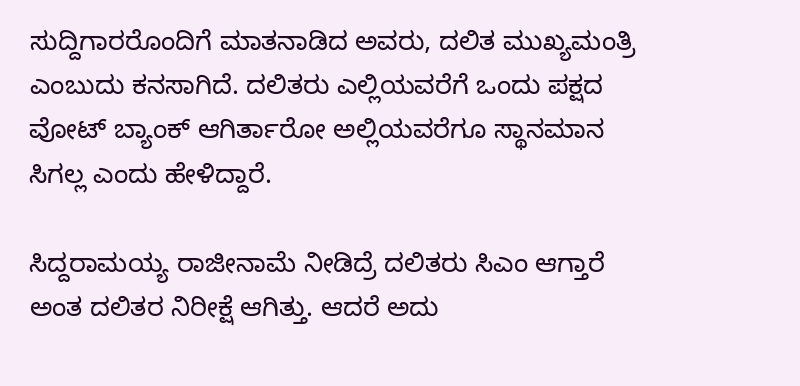ಸುದ್ದಿಗಾರರೊಂದಿಗೆ ಮಾತನಾಡಿದ ಅವರು, ದಲಿತ ಮುಖ್ಯಮಂತ್ರಿ ಎಂಬುದು ಕನಸಾಗಿದೆ. ದಲಿತರು ಎಲ್ಲಿಯವರೆಗೆ ಒಂದು ಪಕ್ಷದ ವೋಟ್‌ ಬ್ಯಾಂಕ್ ಆಗಿರ್ತಾರೋ ಅಲ್ಲಿಯವರೆಗೂ ಸ್ಥಾನಮಾನ ಸಿಗಲ್ಲ ಎಂದು ಹೇಳಿದ್ದಾರೆ.

ಸಿದ್ದರಾಮಯ್ಯ ರಾಜೀನಾಮೆ ನೀಡಿದ್ರೆ ದಲಿತರು ಸಿಎಂ ಆಗ್ತಾರೆ ಅಂತ ದಲಿತರ ನಿರೀಕ್ಷೆ ಆಗಿತ್ತು. ಆದರೆ ಅದು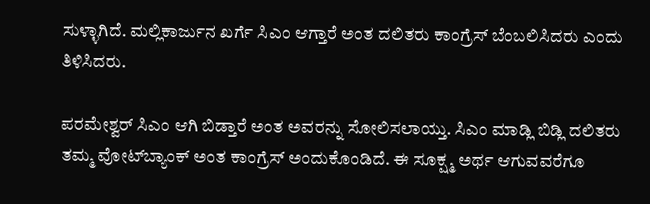ಸುಳ್ಳಾಗಿದೆ. ಮಲ್ಲಿಕಾರ್ಜುನ ಖರ್ಗೆ ಸಿಎಂ ಆಗ್ತಾರೆ ಅಂತ ದಲಿತರು ಕಾಂಗ್ರೆಸ್ ಬೆಂಬಲಿಸಿದರು ಎಂದು ತಿಳಿಸಿದರು.

ಪರಮೇಶ್ವರ್ ಸಿಎಂ ಆಗಿ ಬಿಡ್ತಾರೆ ಅಂತ ಅವರನ್ನು ಸೋಲಿಸಲಾಯ್ತು. ಸಿಎಂ ಮಾಡ್ಲಿ ಬಿಡ್ಲಿ ದಲಿತರು ತಮ್ಮ ವೋಟ್‌ಬ್ಯಾಂಕ್ ಅಂತ ಕಾಂಗ್ರೆಸ್ ಅಂದುಕೊಂಡಿದೆ. ಈ ಸೂಕ್ಷ್ಮ ಅರ್ಥ ಆಗುವವರೆಗೂ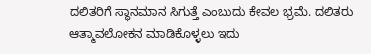ದಲಿತರಿಗೆ ಸ್ಥಾನಮಾನ ಸಿಗುತ್ತೆ ಎಂಬುದು ಕೇವಲ ಭ್ರಮೆ. ದಲಿತರು ಆತ್ಮಾವಲೋಕನ ಮಾಡಿಕೊಳ್ಳಲು ಇದು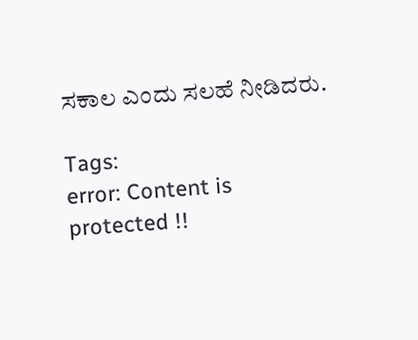ಸಕಾಲ ಎಂದು ಸಲಹೆ ನೀಡಿದರು.

Tags:
error: Content is protected !!